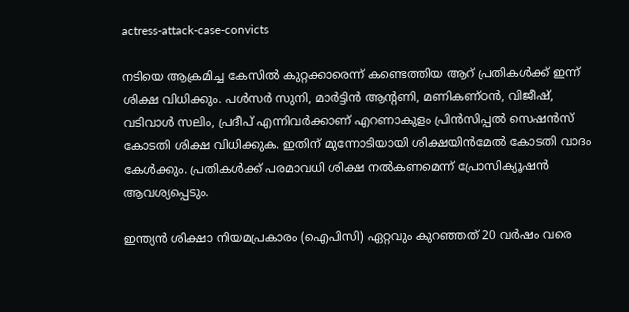actress-attack-case-convicts

നടിയെ ആക്രമിച്ച കേസിൽ കുറ്റക്കാരെന്ന് കണ്ടെത്തിയ ആറ് പ്രതികൾക്ക് ഇന്ന് ശിക്ഷ വിധിക്കും. പൾസർ സുനി, മാർട്ടിൻ ആന്‍റണി, മണികണ്ഠൻ, വിജീഷ്, വടിവാൾ സലിം, പ്രദീപ് എന്നിവർക്കാണ് എറണാകുളം പ്രിൻസിപ്പൽ സെഷൻസ് കോടതി ശിക്ഷ വിധിക്കുക. ഇതിന് മുന്നോടിയായി ശിക്ഷയിൻമേൽ കോടതി വാദം കേൾക്കും. പ്രതികൾക്ക് പരമാവധി ശിക്ഷ നൽകണമെന്ന് പ്രോസിക്യൂഷൻ ആവശ്യപ്പെടും.

ഇന്ത്യൻ ശിക്ഷാ നിയമപ്രകാരം (ഐപിസി) ഏറ്റവും കുറഞ്ഞത് 20 വർഷം വരെ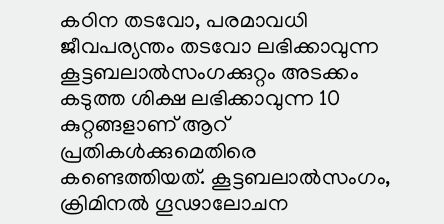കഠിന തടവോ, പരമാവധി ജീവപര്യന്തം തടവോ ലഭിക്കാവുന്ന കൂട്ടബലാൽസംഗക്കുറ്റം അടക്കം കടുത്ത ശിക്ഷ ലഭിക്കാവുന്ന 10 കുറ്റങ്ങളാണ് ആറ് പ്രതികൾക്കുമെതിരെ കണ്ടെത്തിയത്. കൂട്ടബലാൽസംഗം, ക്രിമിനൽ ഗൂഢാലോചന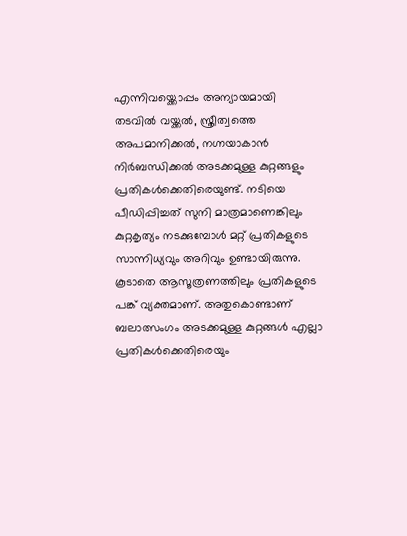എന്നിവയ്ക്കൊപ്പം അന്യായമായി തടവിൽ വയ്ക്കൽ, സ്ത്രീത്വത്തെ അപമാനിക്കൽ, നഗ്നയാകാൻ നിർബന്ധിക്കൽ അടക്കമുള്ള കുറ്റങ്ങളും പ്രതികൾക്കെതിരെയുണ്ട്. നടിയെ പീഡിപ്പിച്ചത് സുനി മാത്രമാണെങ്കിലും കുറ്റകൃത്യം നടക്കുമ്പോൾ മറ്റ് പ്രതികളുടെ സാന്നിധ്യവും അറിവും ഉണ്ടായിരുന്നു. കൂടാതെ ആസൂത്രണത്തിലും പ്രതികളുടെ പങ്ക് വ്യക്തമാണ്. അതുകൊണ്ടാണ് ബലാത്സംഗം അടക്കമുള്ള കുറ്റങ്ങൾ എല്ലാ പ്രതികൾക്കെതിരെയും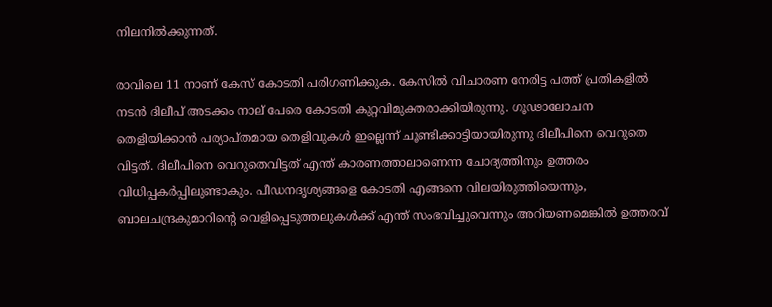നിലനിൽക്കുന്നത്.

രാവിലെ 11 നാണ് കേസ് കോടതി പരിഗണിക്കുക. കേസിൽ വിചാരണ നേരിട്ട പത്ത് പ്രതികളിൽ നടൻ ദിലീപ് അടക്കം നാല് പേരെ കോടതി കുറ്റവിമുക്തരാക്കിയിരുന്നു. ഗൂഢാലോചന തെളിയിക്കാൻ പര്യാപ്തമായ തെളിവുകൾ ഇല്ലെന്ന് ചൂണ്ടിക്കാട്ടിയായിരുന്നു ദിലീപിനെ വെറുതെ വിട്ടത്. ദിലീപിനെ വെറുതെവിട്ടത് എന്ത് കാരണത്താലാണെന്ന ചോദ്യത്തിനും ഉത്തരം വിധിപ്പകർപ്പിലുണ്ടാകും. പീഡനദൃശ്യങ്ങളെ കോടതി എങ്ങനെ വിലയിരുത്തിയെന്നും, ബാലചന്ദ്രകുമാറിന്‍റെ വെളിപ്പെടുത്തലുകൾക്ക് എന്ത് സംഭവിച്ചുവെന്നും അറിയണമെങ്കിൽ ഉത്തരവ്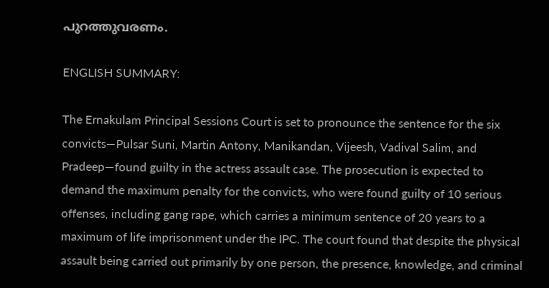പുറത്തുവരണം.

ENGLISH SUMMARY:

The Ernakulam Principal Sessions Court is set to pronounce the sentence for the six convicts—Pulsar Suni, Martin Antony, Manikandan, Vijeesh, Vadival Salim, and Pradeep—found guilty in the actress assault case. The prosecution is expected to demand the maximum penalty for the convicts, who were found guilty of 10 serious offenses, including gang rape, which carries a minimum sentence of 20 years to a maximum of life imprisonment under the IPC. The court found that despite the physical assault being carried out primarily by one person, the presence, knowledge, and criminal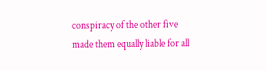conspiracy of the other five made them equally liable for all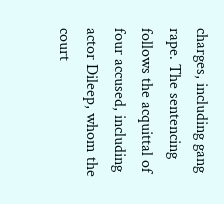charges, including gang rape. The sentencing follows the acquittal of four accused, including actor Dileep, whom the court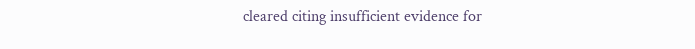cleared citing insufficient evidence for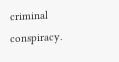criminal conspiracy.